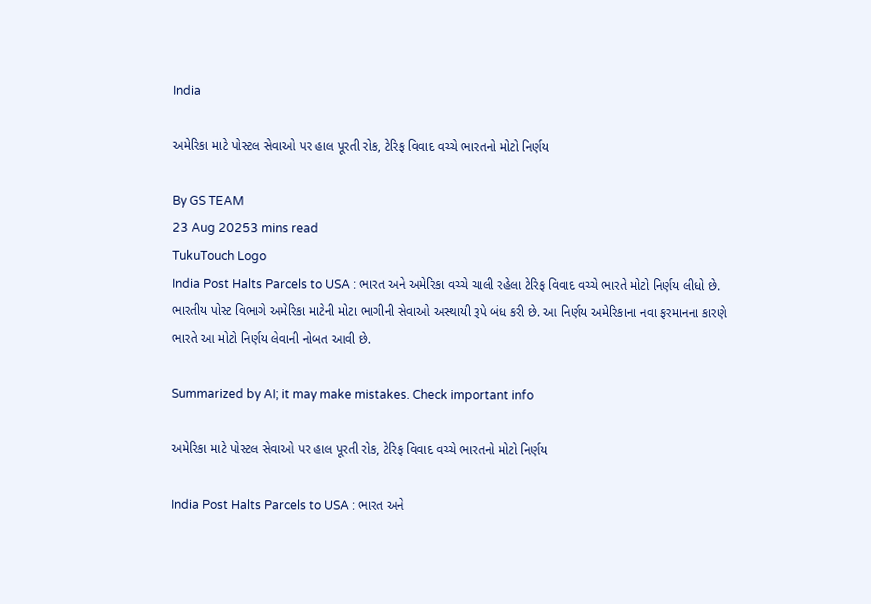India

અમેરિકા માટે પોસ્ટલ સેવાઓ પર હાલ પૂરતી રોક, ટેરિફ વિવાદ વચ્ચે ભારતનો મોટો નિર્ણય

By GS TEAM
23 Aug 20253 mins read
TukuTouch Logo
India Post Halts Parcels to USA : ભારત અને અમેરિકા વચ્ચે ચાલી રહેલા ટેરિફ વિવાદ વચ્ચે ભારતે મોટો નિર્ણય લીધો છે. ભારતીય પોસ્ટ વિભાગે અમેરિકા માટેની મોટા ભાગીની સેવાઓ અસ્થાયી રૂપે બંધ કરી છે. આ નિર્ણય અમેરિકાના નવા ફરમાનના કારણે ભારતે આ મોટો નિર્ણય લેવાની નોબત આવી છે.

Summarized by AI; it may make mistakes. Check important info

અમેરિકા માટે પોસ્ટલ સેવાઓ પર હાલ પૂરતી રોક, ટેરિફ વિવાદ વચ્ચે ભારતનો મોટો નિર્ણય

India Post Halts Parcels to USA : ભારત અને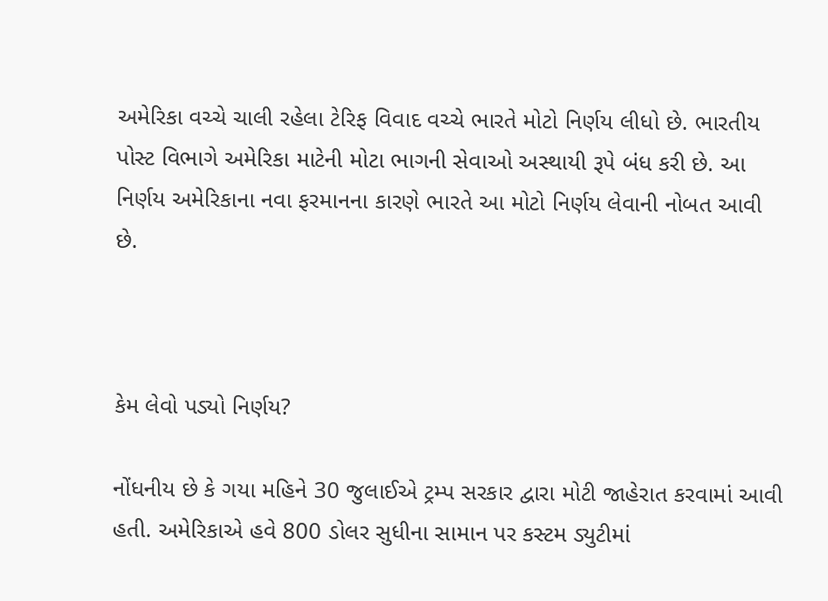અમેરિકા વચ્ચે ચાલી રહેલા ટેરિફ વિવાદ વચ્ચે ભારતે મોટો નિર્ણય લીધો છે. ભારતીય પોસ્ટ વિભાગે અમેરિકા માટેની મોટા ભાગની સેવાઓ અસ્થાયી રૂપે બંધ કરી છે. આ નિર્ણય અમેરિકાના નવા ફરમાનના કારણે ભારતે આ મોટો નિર્ણય લેવાની નોબત આવી છે.



કેમ લેવો પડ્યો નિર્ણય?

નોંધનીય છે કે ગયા મહિને 30 જુલાઈએ ટ્રમ્પ સરકાર દ્વારા મોટી જાહેરાત કરવામાં આવી હતી. અમેરિકાએ હવે 800 ડોલર સુધીના સામાન પર કસ્ટમ ડ્યુટીમાં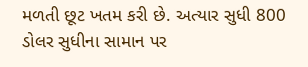મળતી છૂટ ખતમ કરી છે. અત્યાર સુધી 800 ડોલર સુધીના સામાન પર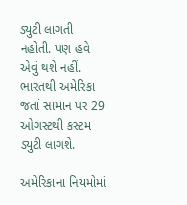ડ્યુટી લાગતી નહોતી. પણ હવે એવું થશે નહીં. ભારતથી અમેરિકા જતાં સામાન પર 29 ઓગસ્ટથી કસ્ટમ ડ્યુટી લાગશે.

અમેરિકાના નિયમોમાં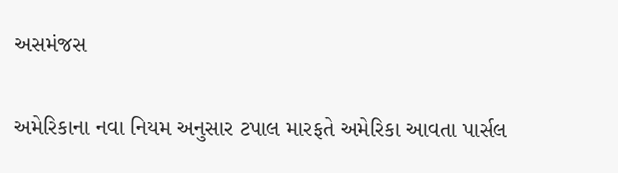અસમંજસ

અમેરિકાના નવા નિયમ અનુસાર ટપાલ મારફતે અમેરિકા આવતા પાર્સલ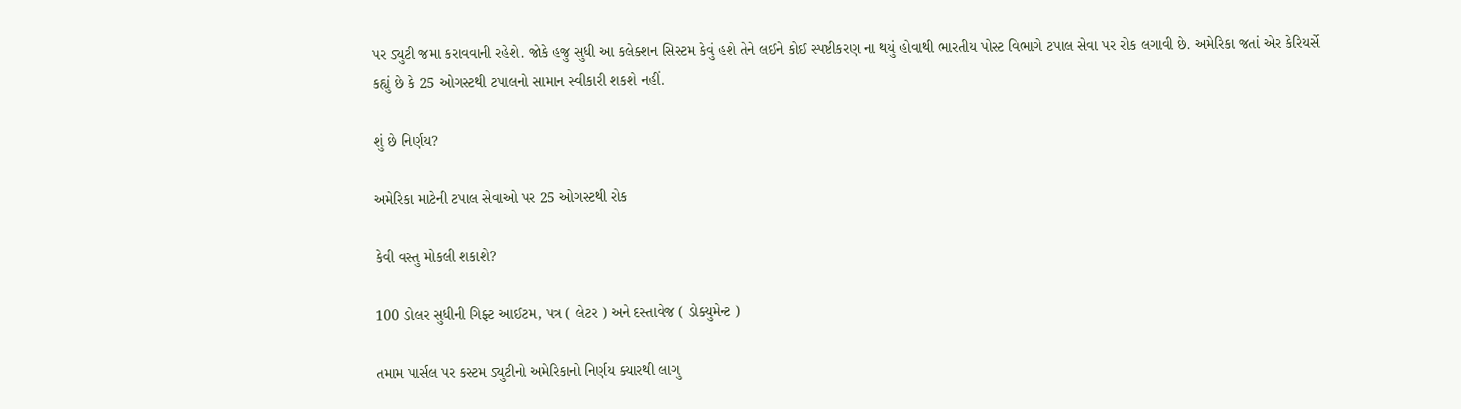પર ડ્યુટી જમા કરાવવાની રહેશે. જોકે હજુ સુધી આ કલેક્શન સિસ્ટમ કેવું હશે તેને લઈને કોઈ સ્પષ્ટીકરણ ના થયું હોવાથી ભારતીય પોસ્ટ વિભાગે ટપાલ સેવા પર રોક લગાવી છે. અમેરિકા જતાં એર કેરિયર્સે કહ્યું છે કે 25 ઓગસ્ટથી ટપાલનો સામાન સ્વીકારી શકશે નહીં.

શું છે નિર્ણય?

અમેરિકા માટેની ટપાલ સેવાઓ પર 25 ઓગસ્ટથી રોક

કેવી વસ્તુ મોકલી શકાશે?

100 ડોલર સુધીની ગિફ્ટ આઈટમ, પત્ર ( લેટર ) અને દસ્તાવેજ ( ડોક્યુમેન્ટ )

તમામ પાર્સલ પર કસ્ટમ ડ્યુટીનો અમેરિકાનો નિર્ણય ક્યારથી લાગુ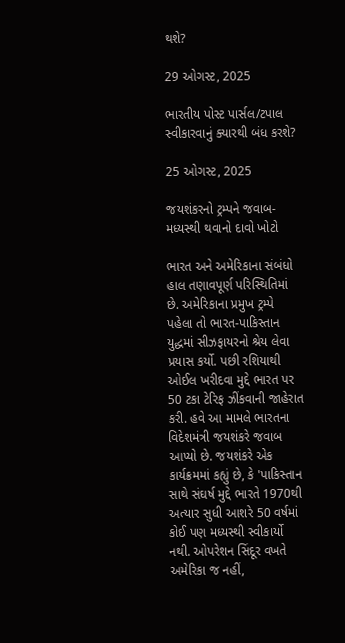થશે?

29 ઓગસ્ટ, 2025

ભારતીય પોસ્ટ પાર્સલ/ટપાલ સ્વીકારવાનું ક્યારથી બંધ કરશે?

25 ઓગસ્ટ, 2025

જયશંકરનો ટ્રમ્પને જવાબ- મધ્યસ્થી થવાનો દાવો ખોટો

ભારત અને અમેરિકાના સંબંધો હાલ તણાવપૂર્ણ પરિસ્થિતિમાં છે. અમેરિકાના પ્રમુખ ટ્રમ્પે પહેલા તો ભારત-પાકિસ્તાન યુદ્ધમાં સીઝફાયરનો શ્રેય લેવા પ્રયાસ કર્યો. પછી રશિયાથી ઓઈલ ખરીદવા મુદ્દે ભારત પર 50 ટકા ટેરિફ ઝીંકવાની જાહેરાત કરી. હવે આ મામલે ભારતના વિદેશમંત્રી જયશંકરે જવાબ આપ્યો છે. જયશંકરે એક કાર્યક્રમમાં કહ્યું છે, કે 'પાકિસ્તાન સાથે સંઘર્ષ મુદ્દે ભારતે 1970થી અત્યાર સુધી આશરે 50 વર્ષમાં કોઈ પણ મધ્યસ્થી સ્વીકાર્યો નથી. ઓપરેશન સિંદૂર વખતે અમેરિકા જ નહીં,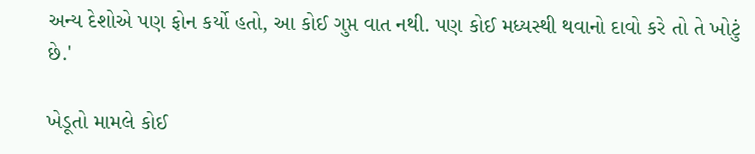અન્ય દેશોએ પણ ફોન કર્યો હતો, આ કોઈ ગુપ્ત વાત નથી. પણ કોઈ મધ્યસ્થી થવાનો દાવો કરે તો તે ખોટું છે.'

ખેડૂતો મામલે કોઈ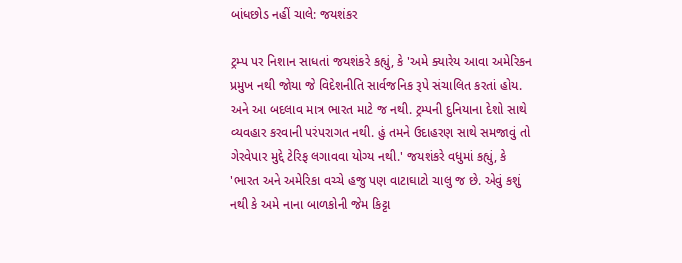બાંધછોડ નહીં ચાલે: જયશંકર

ટ્રમ્પ પર નિશાન સાધતાં જયશંકરે કહ્યું, કે 'અમે ક્યારેય આવા અમેરિકન પ્રમુખ નથી જોયા જે વિદેશનીતિ સાર્વજનિક રૂપે સંચાલિત કરતાં હોય. અને આ બદલાવ માત્ર ભારત માટે જ નથી. ટ્રમ્પની દુનિયાના દેશો સાથે વ્યવહાર કરવાની પરંપરાગત નથી. હું તમને ઉદાહરણ સાથે સમજાવું તો ગેરવેપાર મુદ્દે ટેરિફ લગાવવા યોગ્ય નથી.' જયશંકરે વધુમાં કહ્યું, કે 'ભારત અને અમેરિકા વચ્ચે હજુ પણ વાટાઘાટો ચાલુ જ છે. એવું કશું નથી કે અમે નાના બાળકોની જેમ કિટ્ટા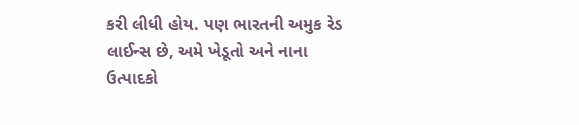કરી લીધી હોય. પણ ભારતની અમુક રેડ લાઈન્સ છે, અમે ખેડૂતો અને નાના ઉત્પાદકો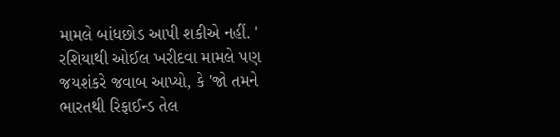મામલે બાંધછોડ આપી શકીએ નહીં. ' રશિયાથી ઓઈલ ખરીદવા મામલે પણ જયશંકરે જવાબ આપ્યો, કે 'જો તમને ભારતથી રિફાઈન્ડ તેલ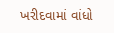ખરીદવામાં વાંધો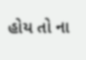હોય તો ના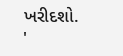ખરીદશો. '